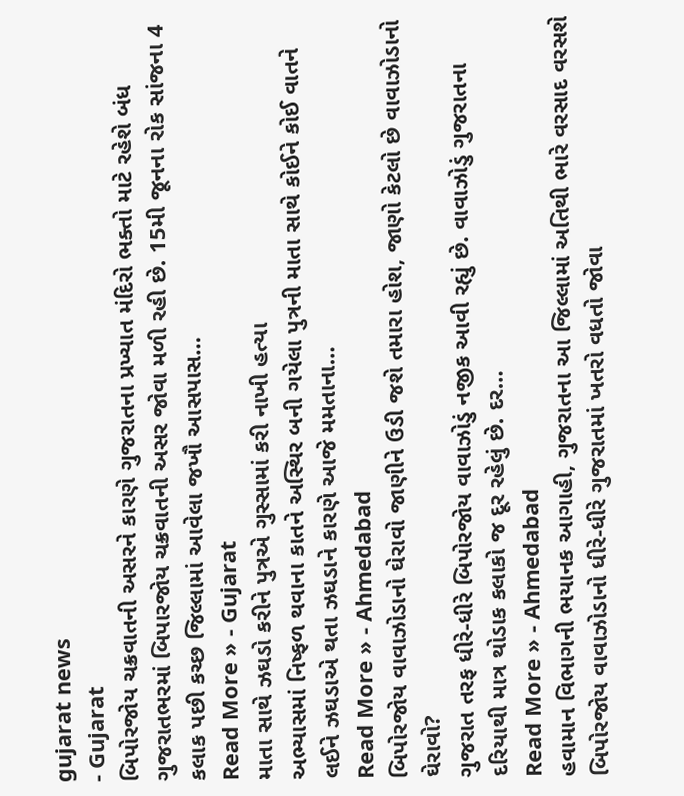gujarat news
- Gujarat
બિપોરજોય ચક્રવાતની અસરને કારણે ગુજરાતના પ્રખ્યાત મંદિરો ભક્તો માટે રહેશે બંધ
ગુજરાતભરમાં બિપારજોય ચક્રવાતની અસર જોવા મળી રહી છે. 15મી જૂનના રોક સાંજના 4 કલાક પછી કચ્છ જિલ્લામાં આવેલા જખૌ આસપાસ…
Read More » - Gujarat
માતા સાથે ઝઘડો કરીને પુત્રએ ગુસ્સામાં કરી નાખી હત્યા
અભ્યાસમાં નિષ્ફળ થવાના કાતને અસ્થિર બની ગયેલા પુત્રની માતા સાથે કોઈને કોઈ વાતને લઈને ઝઘડાએ થતા ઝઘડાને કારણે આજે મમતાના…
Read More » - Ahmedabad
બિપોરજોય વાવાઝોડાનો ઘેરાવો જાણીને ઉડી જશે તમારા હોશ, જાણો કેટલો છે વાવાઝોડાનો ઘેરાવો?
ગુજરાત તરફ ધીરે-ધીરે બિપોરજોય વાવાઝોડું નજીક આવી રહ્યું છે. વાવાઝોડું ગુજરાતના દરિયાથી માત્ર થોડાક કલાકો જ દૂર રહેલું છે. દર…
Read More » - Ahmedabad
હવામાન વિભાગની ભયાનક આગાહી, ગુજરાતના આ જિલ્લામાં અતિથી ભારે વરસાદ વરસશે
બિપોરજોય વાવાઝોડાનો ધીરે-ધીરે ગુજરાતમાં ખતરો વધતો જોવા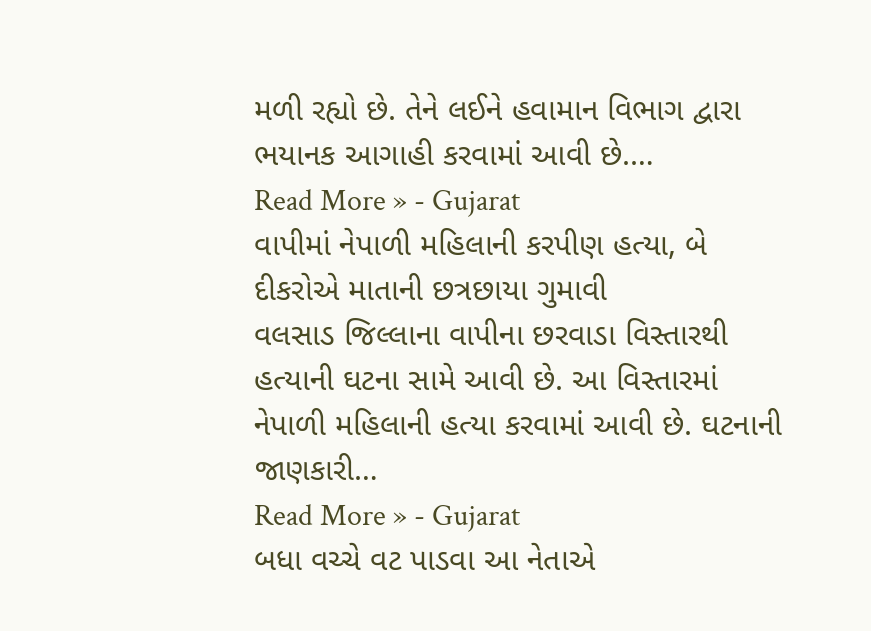મળી રહ્યો છે. તેને લઈને હવામાન વિભાગ દ્વારા ભયાનક આગાહી કરવામાં આવી છે.…
Read More » - Gujarat
વાપીમાં નેપાળી મહિલાની કરપીણ હત્યા, બે દીકરોએ માતાની છત્રછાયા ગુમાવી
વલસાડ જિલ્લાના વાપીના છરવાડા વિસ્તારથી હત્યાની ઘટના સામે આવી છે. આ વિસ્તારમાં નેપાળી મહિલાની હત્યા કરવામાં આવી છે. ઘટનાની જાણકારી…
Read More » - Gujarat
બધા વચ્ચે વટ પાડવા આ નેતાએ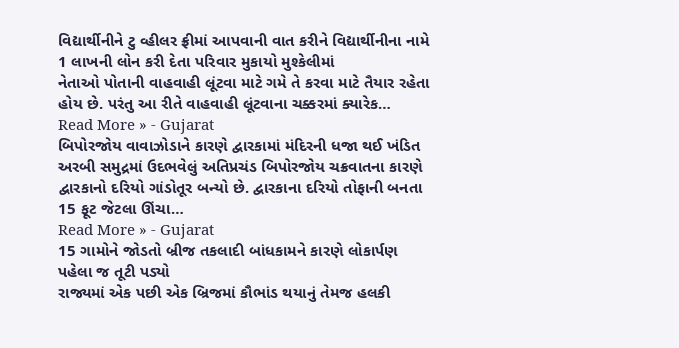વિદ્યાર્થીનીને ટુ વ્હીલર ફ્રીમાં આપવાની વાત કરીને વિદ્યાર્થીનીના નામે 1 લાખની લોન કરી દેતા પરિવાર મુકાયો મુશ્કેલીમાં
નેતાઓ પોતાની વાહવાહી લૂંટવા માટે ગમે તે કરવા માટે તૈયાર રહેતા હોય છે. પરંતુ આ રીતે વાહવાહી લૂંટવાના ચક્કરમાં ક્યારેક…
Read More » - Gujarat
બિપોરજોય વાવાઝોડાને કારણે દ્વારકામાં મંદિરની ધજા થઈ ખંડિત
અરબી સમુદ્રમાં ઉદભવેલું અતિપ્રચંડ બિપોરજોય ચક્રવાતના કારણે દ્વારકાનો દરિયો ગાંડોતૂર બન્યો છે. દ્વારકાના દરિયો તોફાની બનતા 15 ફૂટ જેટલા ઊંચા…
Read More » - Gujarat
15 ગામોને જોડતો બ્રીજ તકલાદી બાંધકામને કારણે લોકાર્પણ પહેલા જ તૂટી પડ્યો
રાજ્યમાં એક પછી એક બ્રિજમાં કૌભાંડ થયાનું તેમજ હલકી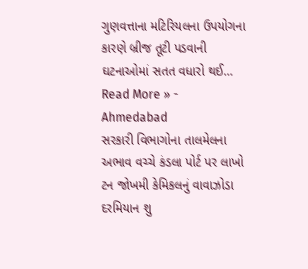ગુણવત્તાના મટિરિયલના ઉપયોગના કારણે બ્રીજ તૂટી પડવાની ઘટનાઓમાં સતત વધારો થઈ…
Read More » - Ahmedabad
સરકારી વિભાગોના તાલમેલના અભાવ વચ્ચે કંડલા પોર્ટ પર લાખો ટન જોખમી કેમિકલનું વાવાઝોડા દરમિયાન શુ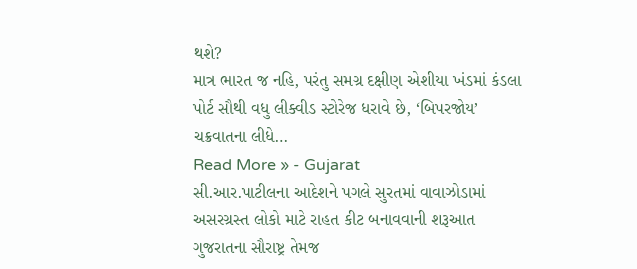થશે?
માત્ર ભારત જ નહિ, પરંતુ સમગ્ર દક્ષીણ એશીયા ખંડમાં કંડલા પોર્ટ સૌથી વધુ લીક્વીડ સ્ટોરેજ ધરાવે છે, ‘બિપરજોય’ ચક્રવાતના લીધે…
Read More » - Gujarat
સી.આર.પાટીલના આદેશને પગલે સુરતમાં વાવાઝોડામાં અસરગ્રસ્ત લોકો માટે રાહત કીટ બનાવવાની શરૂઆત
ગુજરાતના સૌરાષ્ટ્ર તેમજ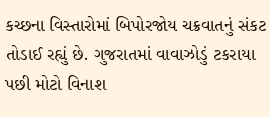કચ્છના વિસ્તારોમાં બિપોરજોય ચક્રવાતનું સંકટ તોડાઈ રહ્યું છે. ગુજરાતમાં વાવાઝોડું ટકરાયા પછી મોટો વિનાશ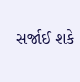સર્જાઈ શકે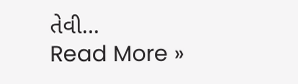તેવી…
Read More »